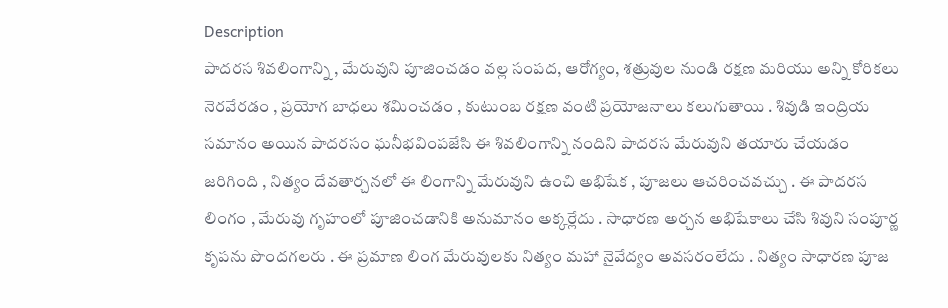Description
పాదరస శివలింగాన్ని , మేరువుని పూజించడం వల్ల సంపద, ఆరోగ్యం, శత్రువుల నుండి రక్షణ మరియు అన్ని కోరికలు నెరవేరడం , ప్రయోగ బాధలు శమించడం , కుటుంబ రక్షణ వంటి ప్రయోజనాలు కలుగుతాయి . శివుడి ఇంద్రియ సమానం అయిన పాదరసం ఘనీభవింపజేసి ఈ శివలింగాన్ని నందిని పాదరస మేరువుని తయారు చేయడం జరిగింది , నిత్యం దేవతార్చనలో ఈ లింగాన్ని మేరువుని ఉంచి అభిషేక , పూజలు ఆచరించవచ్చు . ఈ పాదరస లింగం , మేరువు గృహంలో పూజించడానికి అనుమానం అక్కర్లేదు . సాధారణ అర్చన అభిషేకాలు చేసి శివుని సంపూర్ణ కృపను పొందగలరు . ఈ ప్రమాణ లింగ మేరువులకు నిత్యం మహా నైవేద్యం అవసరంలేదు . నిత్యం సాధారణ పూజ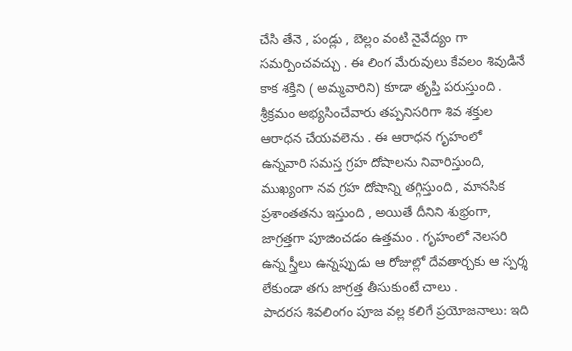చేసి తేనె , పండ్లు , బెల్లం వంటి నైవేద్యం గా సమర్పించవచ్చు . ఈ లింగ మేరువులు కేవలం శివుడినే కాక శక్తిని ( అమ్మవారిని) కూడా తృప్తి పరుస్తుంది . శ్రీక్రమం అభ్యసించేవారు తప్పనిసరిగా శివ శక్తుల ఆరాధన చేయవలెను . ఈ ఆరాధన గృహంలో ఉన్నవారి సమస్త గ్రహ దోషాలను నివారిస్తుంది, ముఖ్యంగా నవ గ్రహ దోషాన్ని తగ్గిస్తుంది , మానసిక ప్రశాంతతను ఇస్తుంది , అయితే దీనిని శుభ్రంగా, జాగ్రత్తగా పూజించడం ఉత్తమం . గృహంలో నెలసరి ఉన్న స్త్రీలు ఉన్నప్పుడు ఆ రోజుల్లో దేవతార్చకు ఆ స్పర్శ లేకుండా తగు జాగ్రత్త తీసుకుంటే చాలు .
పాదరస శివలింగం పూజ వల్ల కలిగే ప్రయోజనాలు: ఇది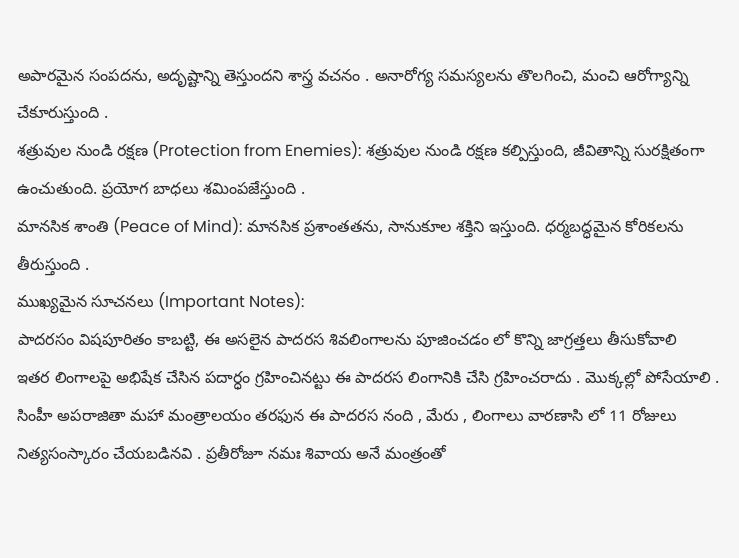అపారమైన సంపదను, అదృష్టాన్ని తెస్తుందని శాస్త్ర వచనం . అనారోగ్య సమస్యలను తొలగించి, మంచి ఆరోగ్యాన్ని చేకూరుస్తుంది .
శత్రువుల నుండి రక్షణ (Protection from Enemies): శత్రువుల నుండి రక్షణ కల్పిస్తుంది, జీవితాన్ని సురక్షితంగా ఉంచుతుంది. ప్రయోగ బాధలు శమింపజేస్తుంది .
మానసిక శాంతి (Peace of Mind): మానసిక ప్రశాంతతను, సానుకూల శక్తిని ఇస్తుంది. ధర్మబద్ధమైన కోరికలను తీరుస్తుంది .
ముఖ్యమైన సూచనలు (Important Notes):
పాదరసం విషపూరితం కాబట్టి, ఈ అసలైన పాదరస శివలింగాలను పూజించడం లో కొన్ని జాగ్రత్తలు తీసుకోవాలి
ఇతర లింగాలపై అభిషేక చేసిన పదార్ధం గ్రహించినట్టు ఈ పాదరస లింగానికి చేసి గ్రహించరాదు . మొక్కల్లో పోసేయాలి . సింహీ అపరాజితా మహా మంత్రాలయం తరఫున ఈ పాదరస నంది , మేరు , లింగాలు వారణాసి లో 11 రోజులు నిత్యసంస్కారం చేయబడినవి . ప్రతీరోజూ నమః శివాయ అనే మంత్రంతో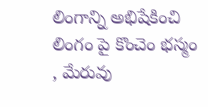లింగాన్ని అభిషేకించి లింగం పై కొంచెం భస్మం , మేరువు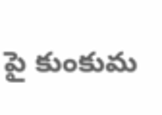పై కుంకుమ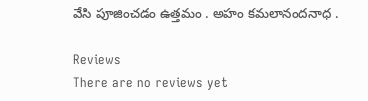వేసి పూజించడం ఉత్తమం . అహం కమలానందనాధ .

Reviews
There are no reviews yet